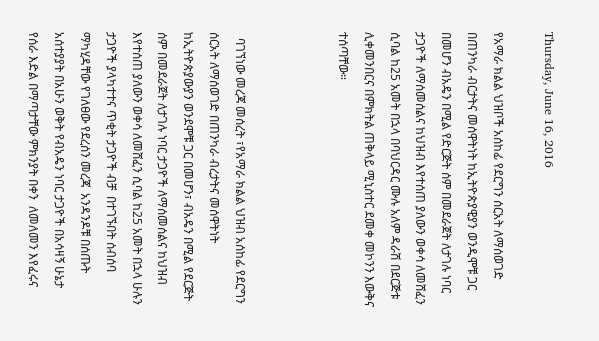Thursday, June 16, 2016

የአማራ ክልል ህዝቦች አሰከፊ የደርግን ሰርአት ለማሰወገድ በጠንካራ ብርታትና መሰዋትነት ከኢትዮጵያዊያን ወንዲሞቹ ጋር በመሆን ብአዴን በሚል የድርጅት ሰም በመደራጀት ለታገሉ ነባር ታጋዮች ለማሰመሰልና ከህዝብ እየተሰጠ ያለውን ወቀሳ ለመሸፈን ሲባል ከ25 አመት በኋላ በባህርዳር ሙሉ አለም ዳራሽ በደርጅቱ ሊቀመንበርና በምክትል ጠቅላይ ሚኒስተር ደመቀ መኮንን እውቅና ተሰጣቸው።



  ባገኘነው መረጃ መሰረት ፣የአማራ ክልል ህዝብ አሰከፊ የደርግን ሰርአት ለማሰወገድ በጠንካራ ብረታትና መሰዋትነት ከኢትዮጵያውያን ወንደሞቹ ጋር በመሆን፣ ብአዴን በሚል የደርጅት ሰም በመደራጀት ለታገሉ ነባር ታጋዮች ለማሰመሰልና ከህዝብ እየተሰጠ ያለውን ወቀሳ ለመሸፈን ሲባል ከ25 አመት በኋላ ሁሉን ታጋዮች ያላካተተና ጥቂት ታጋዮች ብቻ  በተገኙበት ሰብሰባ ማካሂዳቸው የገለፀው የደረሰን መረጃ  አንዳንዶቹ በሰጡት አሰተያያት በአሁን ወቅት የብአዴን ነባር ታጋዮች በአሳዛኝ ሁኔታ የሰራ እድል በማጣታቸው ምክንያት በቀን  ለመለመን እየፈሩና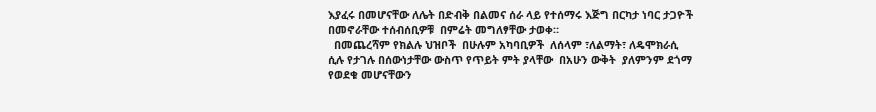እያፈሩ በመሆናቸው ለሌት በድብቅ በልመና ሰራ ላይ የተሰማሩ እጅግ በርካታ ነባር ታጋዮች በመኖራቸው ተሰብሰቢዎቹ  በምሬት መግለፃቸው ታወቀ።
  በመጨረሻም የክልሉ ህዝቦች  በሁሉም አካባቢዎች  ለሰላም ፣ለልማት፣ ለዴሞክራሲ ሲሉ የታገሉ በሰውነታቸው ውስጥ የጥይት ምት ያላቸው  በአሁን ውቅት  ያለምንም ደጎማ የወደቁ መሆናቸውን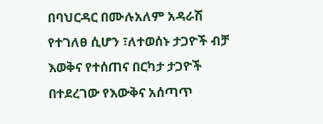በባህርዳር በሙሉአለም አዳራሽ የተገለፀ ሲሆን ፣ለተወሰኑ ታጋዮች ብቻ እወቅና የተሰጠና በርካታ ታጋዮች በተደረገው የእውቅና አሰጣጥ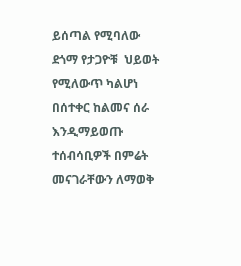ይሰጣል የሚባለው  ደጎማ የታጋዮቹ  ህይወት የሚለውጥ ካልሆነ በሰተቀር ከልመና ሰራ  እንዲማይወጡ ተሰብሳቢዎች በምሬት መናገራቸውን ለማወቅ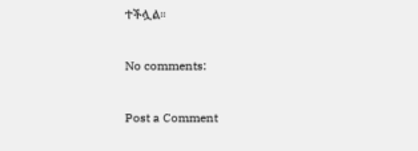ተችሏል።

No comments:

Post a Comment